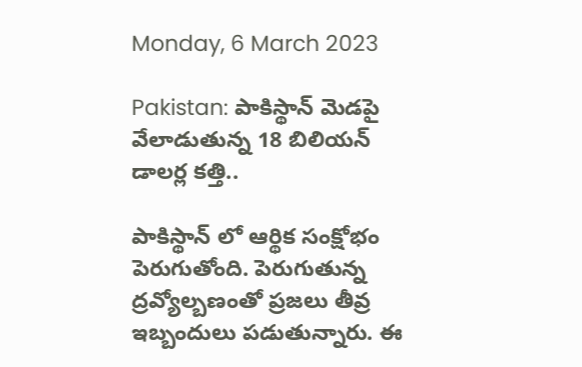Monday, 6 March 2023

Pakistan: పాకిస్థాన్‍ మెడపై వేలాడుతున్న 18 బిలియన్ డాలర్ల కత్తి..

పాకిస్థాన్ లో ఆర్థిక సంక్షోభం పెరుగుతోంది. పెరుగుతున్న ద్రవ్యోల్బణంతో ప్రజలు తీవ్ర ఇబ్బందులు పడుతున్నారు. ఈ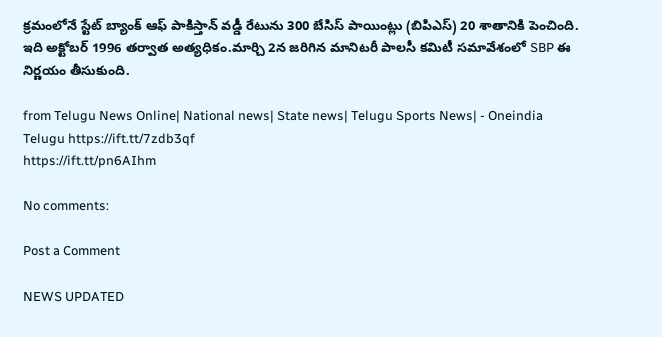క్రమంలోనే స్టేట్ బ్యాంక్ ఆఫ్ పాకిస్తాన్ వడ్డీ రేటును 300 బేసిస్ పాయింట్లు (బిపిఎస్) 20 శాతానికి పెంచింది. ఇది అక్టోబర్ 1996 తర్వాత అత్యధికం.మార్చి 2న జరిగిన మానిటరీ పాలసీ కమిటీ సమావేశంలో SBP ఈ నిర్ణయం తీసుకుంది.

from Telugu News Online| National news| State news| Telugu Sports News| - Oneindia Telugu https://ift.tt/7zdb3qf
https://ift.tt/pn6AIhm

No comments:

Post a Comment

NEWS UPDATED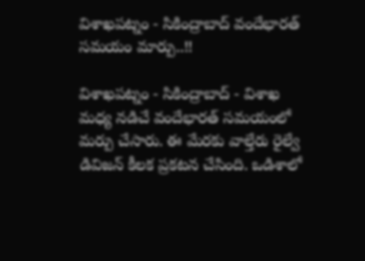విశాఖపట్నం - సికింద్రాబాద్ వందేభారత్ సమయం మార్పు..!!

విశాఖపట్నం - సికింద్రాబాద్ - విశాఖ మధ్య నడిచే వందేభారత్ సమయంలో మర్పు చేసారు. ఈ మేరకు వాల్తేరు రైల్వే డివిజన్ కీలక ప్రకటన చేసింది. ఒడిశాలో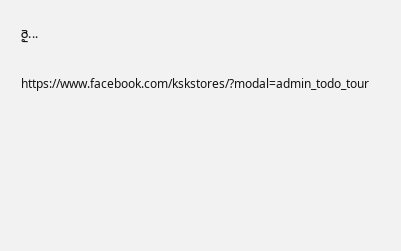రై...

https://www.facebook.com/kskstores/?modal=admin_todo_tour